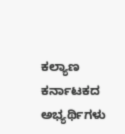ಕಲ್ಯಾಣ ಕರ್ನಾಟಕದ ಅಭ್ಯರ್ಥಿಗಳು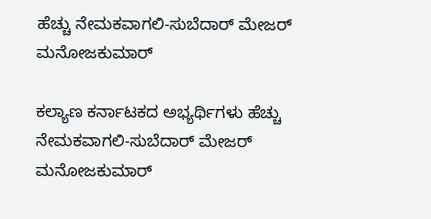ಹೆಚ್ಚು ನೇಮಕವಾಗಲಿ-ಸುಬೆದಾರ್ ಮೇಜರ್ ಮನೋಜಕುಮಾರ್

ಕಲ್ಯಾಣ ಕರ್ನಾಟಕದ ಅಭ್ಯರ್ಥಿಗಳು ಹೆಚ್ಚು ನೇಮಕವಾಗಲಿ-ಸುಬೆದಾರ್ ಮೇಜರ್ ಮನೋಜಕುಮಾರ್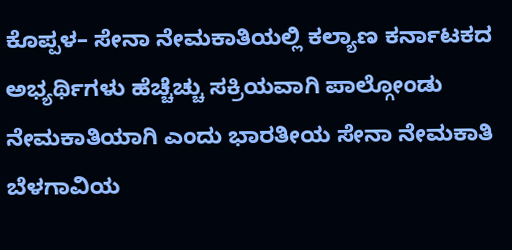ಕೊಪ್ಪಳ– ಸೇನಾ ನೇಮಕಾತಿಯಲ್ಲಿ ಕಲ್ಯಾಣ ಕರ್ನಾಟಕದ ಅಭ್ಯರ್ಥಿಗಳು ಹೆಚ್ಚೆಚ್ಚು ಸಕ್ರಿಯವಾಗಿ ಪಾಲ್ಗೋಂಡು ನೇಮಕಾತಿಯಾಗಿ ಎಂದು ಭಾರತೀಯ ಸೇನಾ ನೇಮಕಾತಿ ಬೆಳಗಾವಿಯ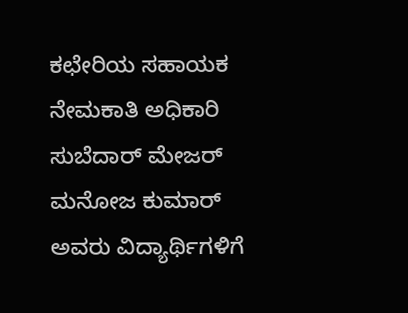ಕಛೇರಿಯ ಸಹಾಯಕ ನೇಮಕಾತಿ ಅಧಿಕಾರಿ ಸುಬೆದಾರ್ ಮೇಜರ್ ಮನೋಜ ಕುಮಾರ್ ಅವರು ವಿದ್ಯಾರ್ಥಿಗಳಿಗೆ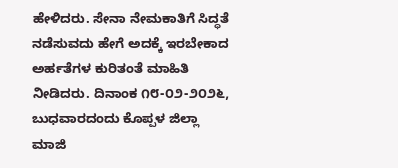ಹೇಳಿದರು. ಸೇನಾ ನೇಮಕಾತಿಗೆ ಸಿದ್ಧತೆ ನಡೆಸುವದು ಹೇಗೆ ಅದಕ್ಕೆ ಇರಬೇಕಾದ ಅರ್ಹತೆಗಳ ಕುರಿತಂತೆ ಮಾಹಿತಿ ನೀಡಿದರು. ದಿನಾಂಕ ೧೮-೦೨-೨೦೨೬, ಬುಧವಾರದಂದು ಕೊಪ್ಪಳ ಜಿಲ್ಲಾ ಮಾಜಿ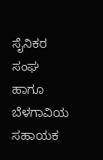ಸೈನಿಕರ ಸಂಘ ಹಾಗೂ ಬೆಳಗಾವಿಯ ಸಹಾಯಕ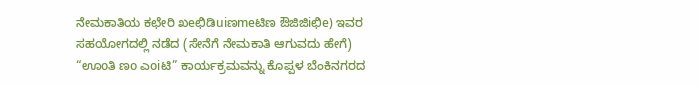ನೇಮಕಾತಿಯ ಕಛೇರಿ ಖeಛಿಡಿuiಣmeಟಿಣ ಔಜಿಜಿiಛಿe) ಇವರ ಸಹಯೋಗದಲ್ಲಿ ನಡೆದ (ಸೇನೆಗೆ ನೇಮಕಾತಿ ಆಗುವದು ಹೇಗೆ) “ಊoತಿ ಣo ಎoiಟಿ” ಕಾರ್ಯಕ್ರಮವನ್ನು ಕೊಪ್ಪಳ ಬೆಂಕಿನಗರದ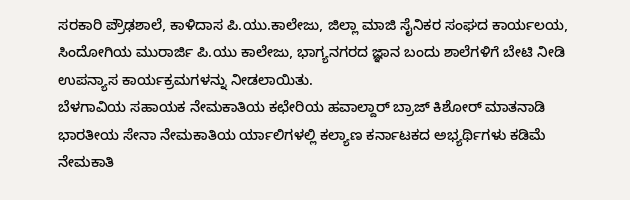ಸರಕಾರಿ ಪ್ರೌಢಶಾಲೆ, ಕಾಳಿದಾಸ ಪಿ.ಯು.ಕಾಲೇಜು, ಜಿಲ್ಲಾ ಮಾಜಿ ಸೈನಿಕರ ಸಂಘದ ಕಾರ್ಯಲಯ, ಸಿಂದೋಗಿಯ ಮುರಾರ್ಜಿ ಪಿ.ಯು ಕಾಲೇಜು, ಭಾಗ್ಯನಗರದ ಜ್ಞಾನ ಬಂದು ಶಾಲೆಗಳಿಗೆ ಬೇಟಿ ನೀಡಿ ಉಪನ್ಯಾಸ ಕಾರ್ಯಕ್ರಮಗಳನ್ನು ನೀಡಲಾಯಿತು.
ಬೆಳಗಾವಿಯ ಸಹಾಯಕ ನೇಮಕಾತಿಯ ಕಛೇರಿಯ ಹವಾಲ್ದಾರ್ ಬ್ರಾಜ್ ಕಿಶೋರ್ ಮಾತನಾಡಿ ಭಾರತೀಯ ಸೇನಾ ನೇಮಕಾತಿಯ ರ್ಯಾಲಿಗಳಲ್ಲಿ ಕಲ್ಯಾಣ ಕರ್ನಾಟಕದ ಅಭ್ಯರ್ಥಿಗಳು ಕಡಿಮೆ ನೇಮಕಾತಿ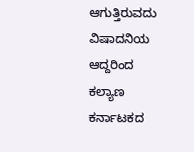ಆಗುತ್ತಿರುವದು ವಿಷಾದನಿಯ ಆದ್ದರಿಂದ ಕಲ್ಯಾಣ ಕರ್ನಾಟಕದ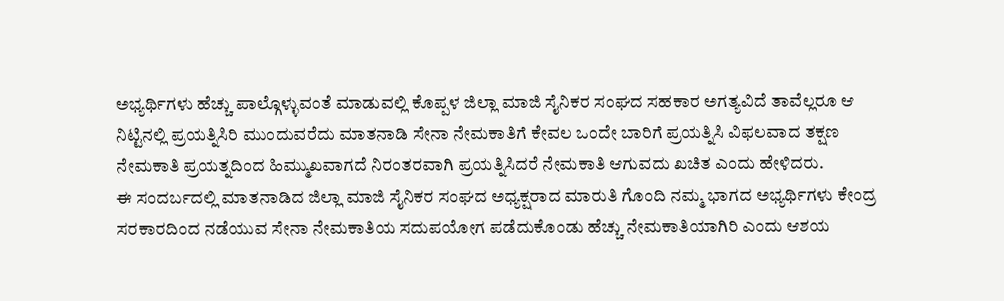ಅಭ್ಯರ್ಥಿಗಳು ಹೆಚ್ಚು ಪಾಲ್ಗೊಳ್ಳುವಂತೆ ಮಾಡುವಲ್ಲಿ ಕೊಪ್ಪಳ ಜಿಲ್ಲಾ ಮಾಜಿ ಸೈನಿಕರ ಸಂಘದ ಸಹಕಾರ ಅಗತ್ಯವಿದೆ ತಾವೆಲ್ಲರೂ ಆ ನಿಟ್ಟಿನಲ್ಲಿ ಪ್ರಯತ್ನಿಸಿರಿ ಮುಂದುವರೆದು ಮಾತನಾಡಿ ಸೇನಾ ನೇಮಕಾತಿಗೆ ಕೇವಲ ಒಂದೇ ಬಾರಿಗೆ ಪ್ರಯತ್ನಿಸಿ ವಿಫಲವಾದ ತಕ್ಷಣ ನೇಮಕಾತಿ ಪ್ರಯತ್ನದಿಂದ ಹಿಮ್ಮುಖವಾಗದೆ ನಿರಂತರವಾಗಿ ಪ್ರಯತ್ನಿಸಿದರೆ ನೇಮಕಾತಿ ಆಗುವದು ಖಚಿತ ಎಂದು ಹೇಳಿದರು.
ಈ ಸಂದರ್ಬದಲ್ಲಿ ಮಾತನಾಡಿದ ಜಿಲ್ಲಾ ಮಾಜಿ ಸೈನಿಕರ ಸಂಘದ ಅಧ್ಯಕ್ಷರಾದ ಮಾರುತಿ ಗೊಂದಿ ನಮ್ಮ ಭಾಗದ ಅಭ್ಯರ್ಥಿಗಳು ಕೇಂದ್ರ ಸರಕಾರದಿಂದ ನಡೆಯುವ ಸೇನಾ ನೇಮಕಾತಿಯ ಸದುಪಯೋಗ ಪಡೆದುಕೊಂಡು ಹೆಚ್ಚು ನೇಮಕಾತಿಯಾಗಿರಿ ಎಂದು ಆಶಯ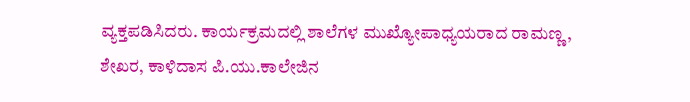ವ್ಯಕ್ತಪಡಿಸಿದರು. ಕಾರ್ಯಕ್ರಮದಲ್ಲಿ ಶಾಲೆಗಳ ಮುಖ್ಯೋಪಾಧ್ಯಯರಾದ ರಾಮಣ್ಣ, ಶೇಖರ, ಕಾಳಿದಾಸ ಪಿ.ಯು.ಕಾಲೇಜಿನ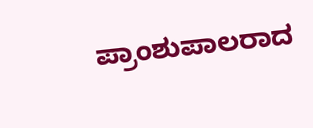ಪ್ರಾಂಶುಪಾಲರಾದ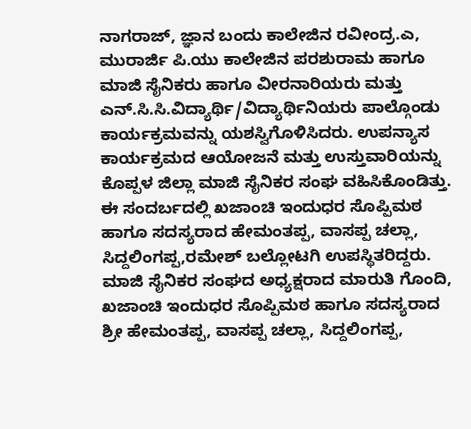ನಾಗರಾಜ್, ಜ್ಞಾನ ಬಂದು ಕಾಲೇಜಿನ ರವೀಂದ್ರ.ಎ, ಮುರಾರ್ಜಿ ಪಿ.ಯು ಕಾಲೇಜಿನ ಪರಶುರಾಮ ಹಾಗೂ ಮಾಜಿ ಸೈನಿಕರು ಹಾಗೂ ವೀರನಾರಿಯರು ಮತ್ತು ಎನ್.ಸಿ.ಸಿ.ವಿದ್ಯಾರ್ಥಿ/ವಿದ್ಯಾರ್ಥಿನಿಯರು ಪಾಲ್ಗೊಂಡು ಕಾರ್ಯಕ್ರಮವನ್ನು ಯಶಸ್ವಿಗೊಳಿಸಿದರು. ಉಪನ್ಯಾಸ ಕಾರ್ಯಕ್ರಮದ ಆಯೋಜನೆ ಮತ್ತು ಉಸ್ತುವಾರಿಯನ್ನು ಕೊಪ್ಪಳ ಜಿಲ್ಲಾ ಮಾಜಿ ಸೈನಿಕರ ಸಂಘ ವಹಿಸಿಕೊಂಡಿತ್ತು. ಈ ಸಂದರ್ಬದಲ್ಲಿ ಖಜಾಂಚಿ ಇಂದುಧರ ಸೊಪ್ಪಿಮಠ ಹಾಗೂ ಸದಸ್ಯರಾದ ಹೇಮಂತಪ್ಪ, ವಾಸಪ್ಪ ಚಲ್ಲಾ, ಸಿದ್ದಲಿಂಗಪ್ಪ,ರಮೇಶ್ ಬಲ್ಲೋಟಗಿ ಉಪಸ್ಥಿತರಿದ್ದರು. ಮಾಜಿ ಸೈನಿಕರ ಸಂಘದ ಅಧ್ಯಕ್ಷರಾದ ಮಾರುತಿ ಗೊಂದಿ, ಖಜಾಂಚಿ ಇಂದುಧರ ಸೊಪ್ಪಿಮಠ ಹಾಗೂ ಸದಸ್ಯರಾದ ಶ್ರೀ ಹೇಮಂತಪ್ಪ, ವಾಸಪ್ಪ ಚಲ್ಲಾ, ಸಿದ್ದಲಿಂಗಪ್ಪ,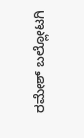ರಮೇಶ್ ಬಲ್ಲೋಟಗಿ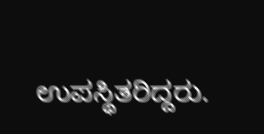ಉಪಸ್ಥಿತರಿದ್ದರು.